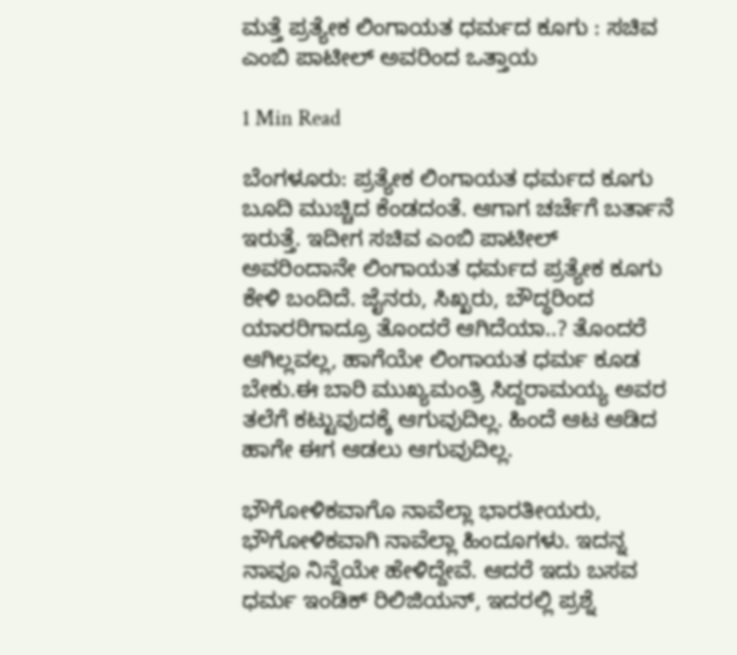ಮತ್ತೆ ಪ್ರತ್ಯೇಕ ಲಿಂಗಾಯತ ಧರ್ಮದ ಕೂಗು : ಸಚಿವ ಎಂಬಿ ಪಾಟೀಲ್ ಅವರಿಂದ ಒತ್ತಾಯ

1 Min Read

ಬೆಂಗಳೂರು: ಪ್ರತ್ಯೇಕ ಲಿಂಗಾಯತ ಧರ್ಮದ ಕೂಗು ಬೂದಿ ಮುಚ್ಚಿದ ಕೆಂಡದಂತೆ. ಆಗಾಗ ಚರ್ಚೆಗೆ ಬರ್ತಾನೆ ಇರುತ್ತೆ. ಇದೀಗ ಸಚಿವ ಎಂಬಿ ಪಾಟೀಲ್ ಅವರಿಂದಾನೇ ಲಿಂಗಾಯತ ಧರ್ಮದ ಪ್ರತ್ಯೇಕ ಕೂಗು ಕೇಳಿ ಬಂದಿದೆ. ಜೈನರು, ಸಿಖ್ಖರು, ಬೌದ್ಧರಿಂದ ಯಾರರಿಗಾದ್ರೂ ತೊಂದರೆ ಆಗಿದೆಯಾ..? ತೊಂದರೆ ಆಗಿಲ್ಲವಲ್ಲ, ಹಾಗೆಯೇ ಲಿಂಗಾಯತ ಧರ್ಮ ಕೂಡ ಬೇಕು.ಈ ಬಾರಿ ಮುಖ್ಯಮಂತ್ರಿ ಸಿದ್ದರಾಮಯ್ಯ ಅವರ ತಲೆಗೆ ಕಟ್ಟುವುದಕ್ಕೆ ಆಗುವುದಿಲ್ಲ. ಹಿಂದೆ ಆಟ ಆಡಿದ ಹಾಗೇ ಈಗ ಆಡಲು ಆಗುವುದಿಲ್ಲ.

ಭೌಗೋಳಿಕವಾಗೊ ನಾವೆಲ್ಲಾ ಭಾರತೀಯರು, ಭೌಗೋಳಿಕವಾಗಿ ನಾವೆಲ್ಲಾ ಹಿಂದೂಗಳು. ಇದನ್ನ ನಾವೂ ನಿನ್ನೆಯೇ ಹೇಳಿದ್ದೇವೆ. ಆದರೆ ಇದು ಬಸವ ಧರ್ಮ ಇಂಡಿಕ್ ರಿಲಿಜಿಯನ್, ಇದರಲ್ಲಿ ಪ್ರಶ್ನೆ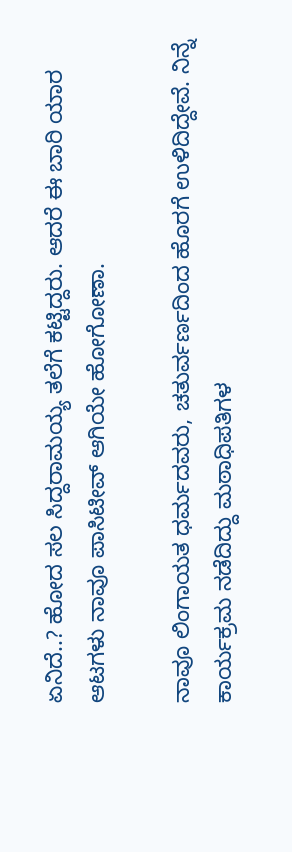ಏನಿದೆ..? ಹೋದ ಸಲ ಸಿದ್ದರಾಮಯ್ಯ ತಲೆಗೆ ಕಟ್ಟಿದ್ದರು. ಆದರೆ ಈ ಬಾರಿ ಯಾರ ಆಟಗಳು ನಾವೂ ಪಾಸಿಟೀವ್ ಆಗಿಯೇ ಹೋಗೋಣಾ.

ನಾವೂ ಲಿಂಗಾಯತ ಧರ್ಮದವರು, ಚತುರ್ವರ್ಣದಿಂದ ಹೊರಗೆ ಉಳಿದಿದ್ದೇವೆ. ನಿನ್ನೆ ಕಾರ್ಯಕ್ರಮ ನಡೆದಿದ್ದು ಮಠಾಧಿಪತಿಗಳ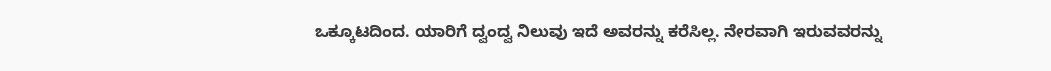ಒಕ್ಕೂಟದಿಂದ. ಯಾರಿಗೆ ದ್ವಂದ್ವ ನಿಲುವು ಇದೆ ಅವರನ್ನು ಕರೆಸಿಲ್ಲ. ನೇರವಾಗಿ ಇರುವವರನ್ನು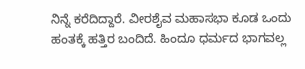ನಿನ್ನೆ ಕರೆದಿದ್ದಾರೆ. ವೀರಶೈವ ಮಹಾಸಭಾ ಕೂಡ ಒಂದು ಹಂತಕ್ಕೆ ಹತ್ತಿರ ಬಂದಿದೆ. ಹಿಂದೂ ಧರ್ಮದ ಭಾಗವಲ್ಲ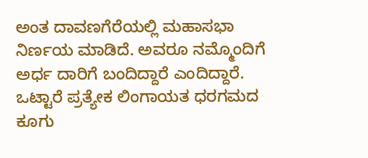ಅಂತ ದಾವಣಗೆರೆಯಲ್ಲಿ ಮಹಾಸಭಾ ನಿರ್ಣಯ ಮಾಡಿದೆ. ಅವರೂ ನಮ್ಮೊಂದಿಗೆ ಅರ್ಧ ದಾರಿಗೆ ಬಂದಿದ್ದಾರೆ ಎಂದಿದ್ದಾರೆ. ಒಟ್ಟಾರೆ ಪ್ರತ್ಯೇಕ ಲಿಂಗಾಯತ ಧರಗಮದ ಕೂಗು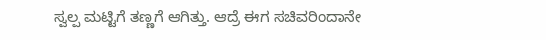ಸ್ವಲ್ಪ ಮಟ್ಟಿಗೆ ತಣ್ಣಗೆ ಆಗಿತ್ತು. ಆದ್ರೆ ಈಗ ಸಚಿವರಿಂದಾನೇ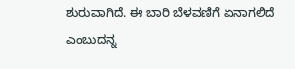ಶುರುವಾಗಿದೆ. ಈ ಬಾರಿ ಬೆಳವಣಿಗೆ ಏನಾಗಲಿದೆ ಎಂಬುದನ್ನ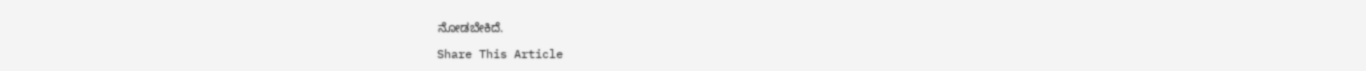ನೋಡಬೇಕಿದೆ.

Share This Article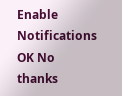Enable Notifications OK No thanks